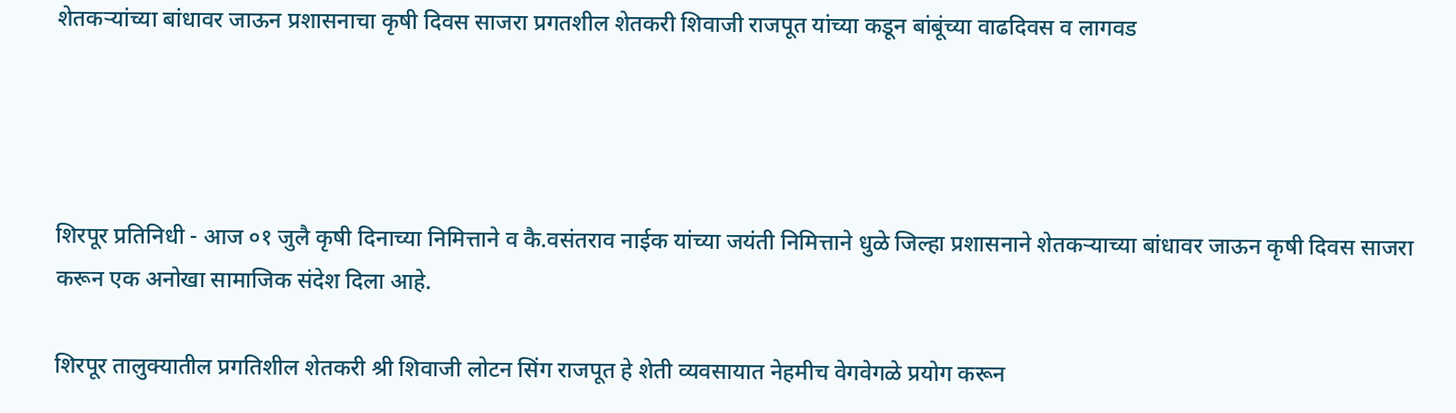शेतकऱ्यांच्या बांधावर जाऊन प्रशासनाचा कृषी दिवस साजरा प्रगतशील शेतकरी शिवाजी राजपूत यांच्या कडून बांबूंच्या वाढदिवस व लागवड




शिरपूर प्रतिनिधी - आज ०१ जुलै कृषी दिनाच्या निमित्ताने व कै.वसंतराव नाईक यांच्या जयंती निमित्ताने धुळे जिल्हा प्रशासनाने शेतकऱ्याच्या बांधावर जाऊन कृषी दिवस साजरा करून एक अनोखा सामाजिक संदेश दिला आहे.

शिरपूर तालुक्यातील प्रगतिशील शेतकरी श्री शिवाजी लोटन सिंग राजपूत हे शेती व्यवसायात नेहमीच वेगवेगळे प्रयोग करून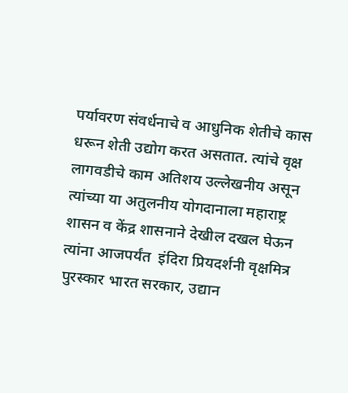पर्यावरण संवर्धनाचे व आधुनिक शेतीचे कास धरून शेती उद्योग करत असतात. त्यांचे वृक्ष लागवडीचे काम अतिशय उल्लेखनीय असून त्यांच्या या अतुलनीय योगदानाला महाराष्ट्र शासन व केंद्र शासनाने देखील दखल घेऊन त्यांना आजपर्यंत  इंदिरा प्रियदर्शनी वृक्षमित्र पुरस्कार भारत सरकार, उद्यान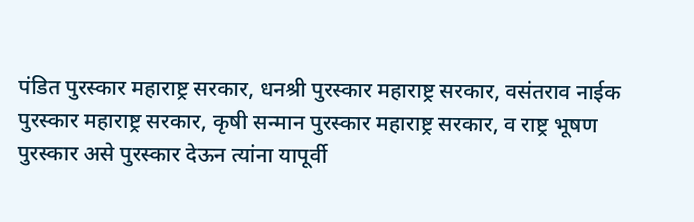पंडित पुरस्कार महाराष्ट्र सरकार, धनश्री पुरस्कार महाराष्ट्र सरकार, वसंतराव नाईक पुरस्कार महाराष्ट्र सरकार, कृषी सन्मान पुरस्कार महाराष्ट्र सरकार, व राष्ट्र भूषण पुरस्कार असे पुरस्कार देऊन त्यांना यापूर्वी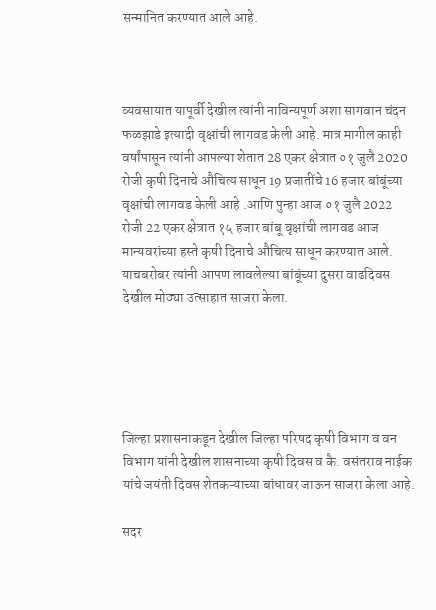सन्मानित करण्यात आले आहे.



व्यवसायात यापूर्वी देखील त्यांनी नाविन्यपूर्ण अशा सागवान चंदन फळझाडे इत्यादी वृक्षांची लागवड केली आहे. मात्र मागील काही वर्षांपासून त्यांनी आपल्या शेतात 28 एकर क्षेत्रात ०१ जुलै 2020 रोजी कृषी दिनाचे औचित्य साधून 19 प्रजातींचे 16 हजार बांबूंच्या वृक्षांची लागवड केली आहे .आणि पुन्हा आज ०१ जुलै 2022 रोजी 22 एकर क्षेत्रात १५ हजार बांबू वृक्षांची लागवड आज मान्यवरांच्या हस्ते कृषी दिनाचे औचित्य साधून करण्यात आले. याचबरोबर त्यांनी आपण लावलेल्या बांबूंच्या दुसरा वाढदिवस देखील मोठ्या उत्साहात साजरा केला.





जिल्हा प्रशासनाकडून देखील जिल्हा परिषद कृषी विभाग व वन विभाग यांनी देखील शासनाच्या कृषी दिवस व कै. वसंतराव नाईक यांचे जयंती दिवस शेतकऱ्याच्या बांधावर जाऊन साजरा केला आहे.

सदर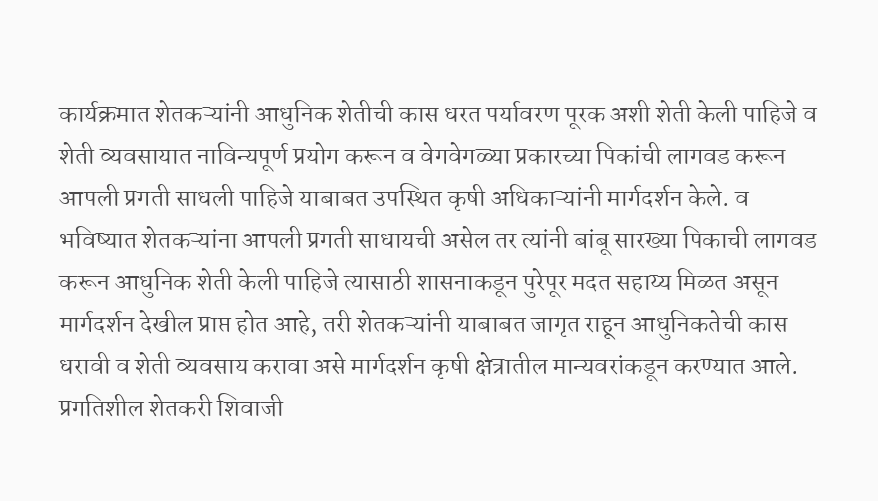कार्यक्रमात शेतकऱ्यांनी आधुनिक शेतीची कास धरत पर्यावरण पूरक अशी शेती केली पाहिजे व शेती व्यवसायात नाविन्यपूर्ण प्रयोग करून व वेगवेगळ्या प्रकारच्या पिकांची लागवड करून आपली प्रगती साधली पाहिजे याबाबत उपस्थित कृषी अधिकाऱ्यांनी मार्गदर्शन केले. व भविष्यात शेतकऱ्यांना आपली प्रगती साधायची असेल तर त्यांनी बांबू सारख्या पिकाची लागवड करून आधुनिक शेती केली पाहिजे त्यासाठी शासनाकडून पुरेपूर मदत सहाय्य मिळत असून मार्गदर्शन देखील प्राप्त होत आहे, तरी शेतकऱ्यांनी याबाबत जागृत राहून आधुनिकतेची कास धरावी व शेती व्यवसाय करावा असे मार्गदर्शन कृषी क्षेत्रातील मान्यवरांकडून करण्यात आले.
प्रगतिशील शेतकरी शिवाजी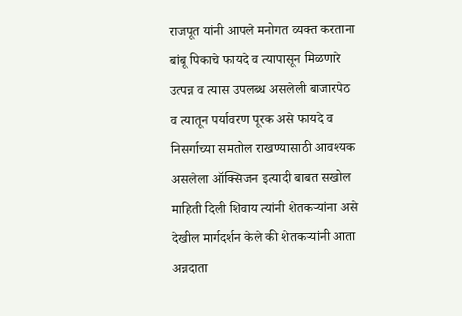राजपूत यांनी आपले मनोगत व्यक्त करताना बांबू पिकाचे फायदे व त्यापासून मिळणारे उत्पन्न व त्यास उपलब्ध असलेली बाजारपेठ व त्यातून पर्यावरण पूरक असे फायदे व निसर्गाच्या समतोल राखण्यासाठी आवश्यक असलेला ऑक्सिजन इत्यादी बाबत सखोल माहिती दिली शिवाय त्यांनी शेतकऱ्यांना असे देखील मार्गदर्शन केले की शेतकऱ्यांनी आता अन्नदाता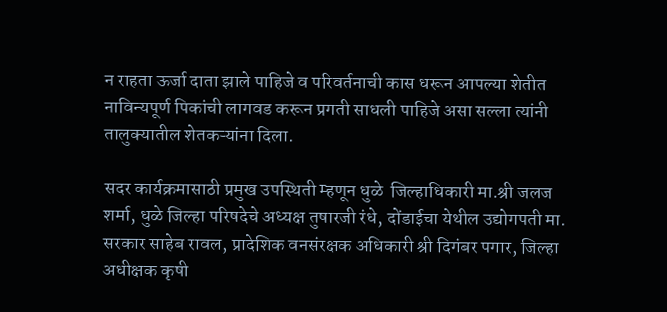न राहता ऊर्जा दाता झाले पाहिजे व परिवर्तनाची कास धरून आपल्या शेतीत नाविन्यपूर्ण पिकांची लागवड करून प्रगती साधली पाहिजे असा सल्ला त्यांनी तालुक्यातील शेतकऱ्यांना दिला.

सदर कार्यक्रमासाठी प्रमुख उपस्थिती म्हणून धुळे  जिल्हाधिकारी मा.श्री जलज शर्मा, धुळे जिल्हा परिषदेचे अध्यक्ष तुषारजी रंधे, दोंडाईचा येथील उद्योगपती मा. सरकार साहेब रावल, प्रादेशिक वनसंरक्षक अधिकारी श्री दिगंबर पगार, जिल्हा अधीक्षक कृषी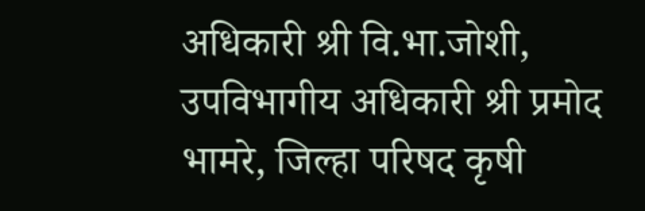अधिकारी श्री वि.भा.जोशी, उपविभागीय अधिकारी श्री प्रमोद भामरे, जिल्हा परिषद कृषी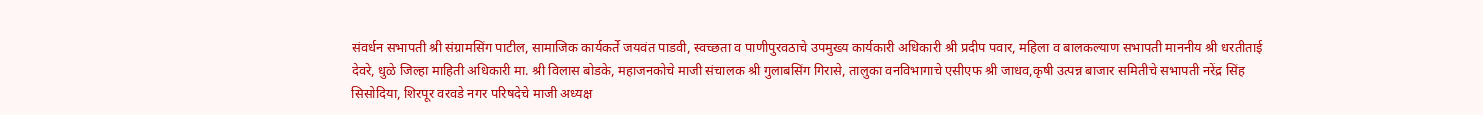संवर्धन सभापती श्री संग्रामसिंग पाटील, सामाजिक कार्यकर्ते जयवंत पाडवी, स्वच्छता व पाणीपुरवठाचे उपमुख्य कार्यकारी अधिकारी श्री प्रदीप पवार, महिला व बालकल्याण सभापती माननीय श्री धरतीताई देवरे, धुळे जिल्हा माहिती अधिकारी मा. श्री विलास बोडके, महाजनकोचे माजी संचालक श्री गुलाबसिंग गिरासे, तालुका वनविभागाचे एसीएफ श्री जाधव,कृषी उत्पन्न बाजार समितीचे सभापती नरेंद्र सिंह सिसोदिया, शिरपूर वरवडे नगर परिषदेचे माजी अध्यक्ष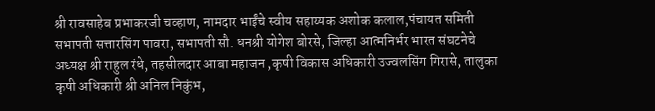श्री रावसाहेब प्रभाकरजी चव्हाण, नामदार भाईंचे स्वीय सहाय्यक अशोक कलाल,पंचायत समिती सभापती सत्तारसिंग पावरा, सभापती सौ. धनश्री योगेश बोरसे, जिल्हा आत्मनिर्भर भारत संघटनेचे अध्यक्ष श्री राहुल रंधे, तहसीलदार आबा महाजन ,कृषी विकास अधिकारी उज्वलसिंग गिरासे, तालुका कृषी अधिकारी श्री अनिल निकुंभ,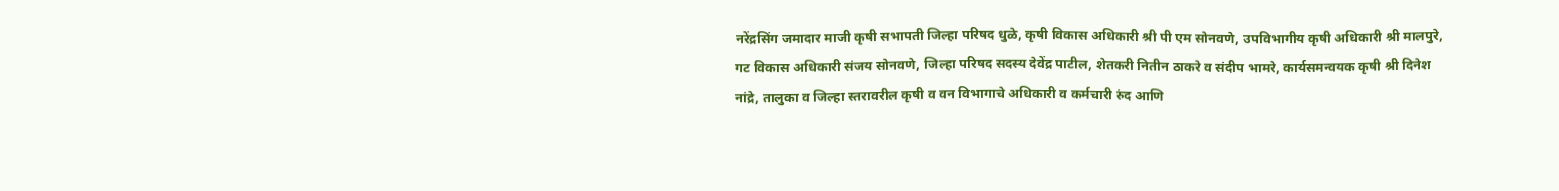नरेंद्रसिंग जमादार माजी कृषी सभापती जिल्हा परिषद धुळे, कृषी विकास अधिकारी श्री पी एम सोनवणे, उपविभागीय कृषी अधिकारी श्री मालपुरे, गट विकास अधिकारी संजय सोनवणे, जिल्हा परिषद सदस्य देवेंद्र पाटील, शेतकरी नितीन ठाकरे व संदीप भामरे, कार्यसमन्वयक कृषी श्री दिनेश नांद्रे, तालुका व जिल्हा स्तरावरील कृषी व वन विभागाचे अधिकारी व कर्मचारी रुंद आणि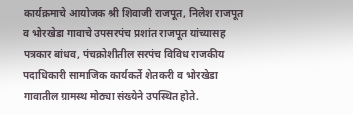कार्यक्रमाचे आयोजक श्री शिवाजी राजपूत, निलेश राजपूत व भोरखेडा गावाचे उपसरपंच प्रशांत राजपूत यांच्यासह पत्रकार बांधव, पंचक्रोशीतील सरपंच विविध राजकीय पदाधिकारी सामाजिक कार्यकर्ते शेतकरी व भोरखेडा गावातील ग्रामस्थ मोठ्या संख्येने उपस्थित होते.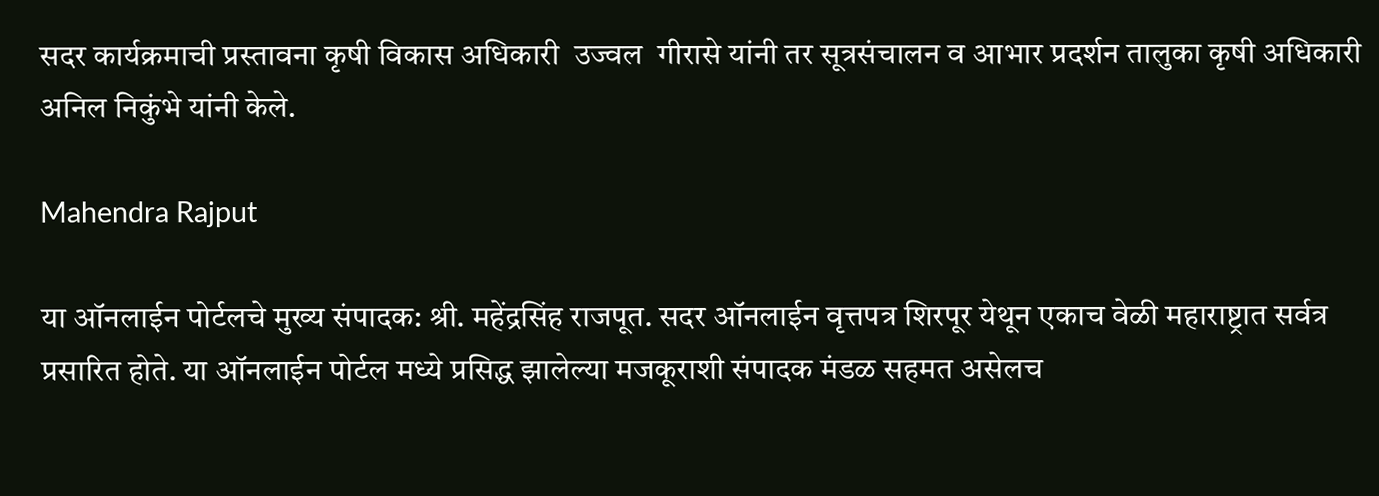सदर कार्यक्रमाची प्रस्तावना कृषी विकास अधिकारी  उज्वल  गीरासे यांनी तर सूत्रसंचालन व आभार प्रदर्शन तालुका कृषी अधिकारी अनिल निकुंभे यांनी केले.

Mahendra Rajput

या ऑनलाईन पोर्टलचे मुख्य संपादक: श्री. महेंद्रसिंह राजपूत. सदर ऑनलाईन वृत्तपत्र शिरपूर येथून एकाच वेळी महाराष्ट्रात सर्वत्र प्रसारित होते. या ऑनलाईन पोर्टल मध्ये प्रसिद्ध झालेल्या मजकूराशी संपादक मंडळ सहमत असेलच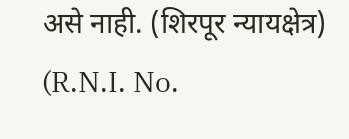असे नाही. (शिरपूर न्यायक्षेत्र) (R.N.I. No.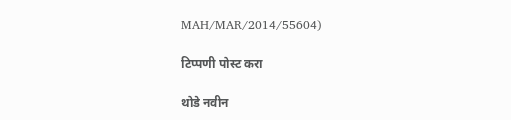MAH/MAR/2014/55604)

टिप्पणी पोस्ट करा

थोडे नवीन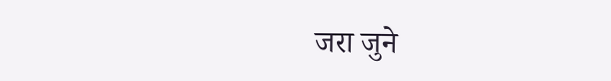जरा जुने